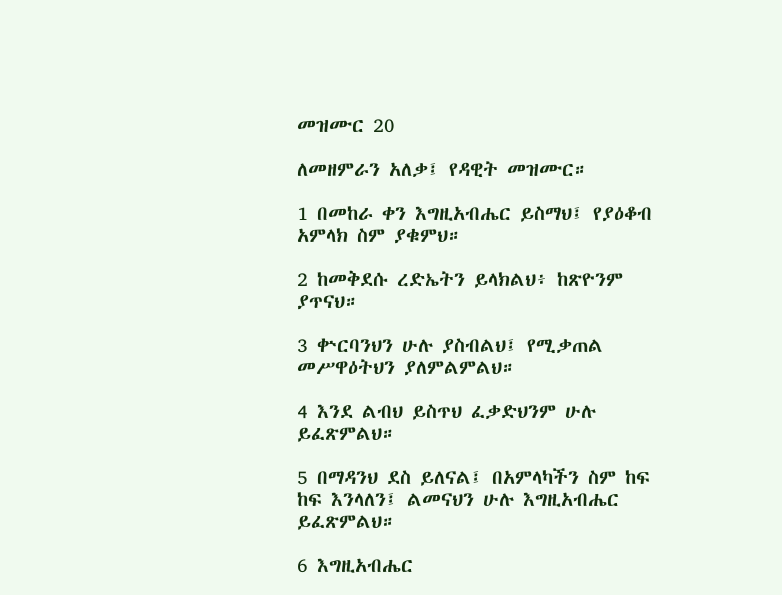መዝሙር 20

ለመዘምራን አለቃ፤ የዳዊት መዝሙር።

1 በመከራ ቀን እግዚአብሔር ይስማህ፤ የያዕቆብ አምላክ ስም ያቁምህ።

2 ከመቅደሱ ረድኤትን ይላክልህ፥ ከጽዮንም ያጥናህ።

3 ቍርባንህን ሁሉ ያስብልህ፤ የሚቃጠል መሥዋዕትህን ያለምልምልህ።

4 እንደ ልብህ ይስጥህ ፈቃድህንም ሁሉ ይፈጽምልህ።

5 በማዳንህ ደስ ይለናል፤ በአምላካችን ስም ከፍ ከፍ እንላለን፤ ልመናህን ሁሉ እግዚአብሔር ይፈጽምልህ።

6 እግዚአብሔር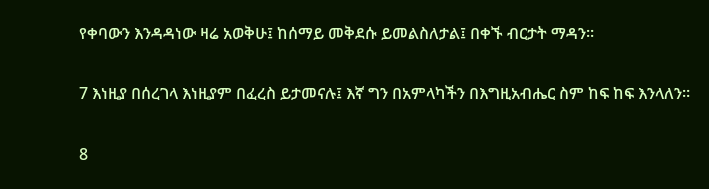የቀባውን እንዳዳነው ዛሬ አወቅሁ፤ ከሰማይ መቅደሱ ይመልስለታል፤ በቀኙ ብርታት ማዳን።

7 እነዚያ በሰረገላ እነዚያም በፈረስ ይታመናሉ፤ እኛ ግን በአምላካችን በእግዚአብሔር ስም ከፍ ከፍ እንላለን።

8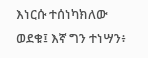እነርሱ ተሰነካክለው ወደቁ፤ እኛ ግን ተነሣን፥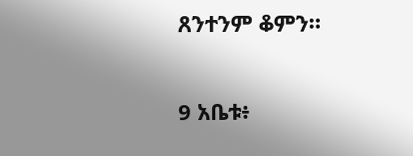ጸንተንም ቆምን።

9 አቤቱ፥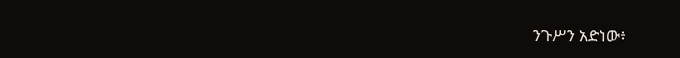ንጉሥን አድነው፥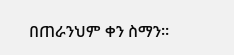በጠራንህም ቀን ስማን።